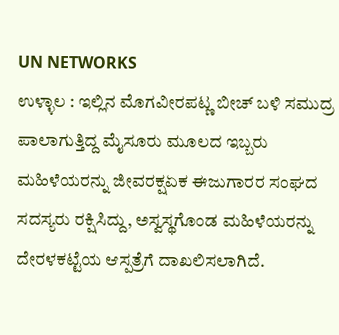UN NETWORKS
ಉಳ್ಳಾಲ : ಇಲ್ಲಿನ ಮೊಗವೀರಪಟ್ಣ ಬೀಚ್ ಬಳಿ ಸಮುದ್ರ ಪಾಲಾಗುತ್ತಿದ್ದ ಮೈಸೂರು ಮೂಲದ ಇಬ್ಬರು ಮಹಿಳೆಯರನ್ನು ಜೀವರಕ್ಷಏಕ ಈಜುಗಾರರ ಸಂಘದ ಸದಸ್ಯರು ರಕ್ಷಿಸಿದ್ದು, ಅಸ್ವಸ್ಥಗೊಂಡ ಮಹಿಳೆಯರನ್ನು ದೇರಳಕಟ್ಟೆಯ ಆಸ್ಪತ್ರೆಗೆ ದಾಖಲಿಸಲಾಗಿದೆ.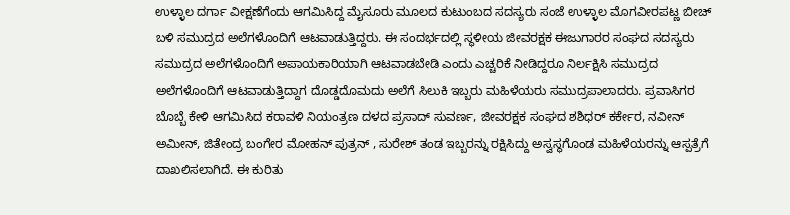ಉಳ್ಳಾಲ ದರ್ಗಾ ವೀಕ್ಷಣೆಗೆಂದು ಆಗಮಿಸಿದ್ದ ಮೈಸೂರು ಮೂಲದ ಕುಟುಂಬದ ಸದಸ್ಯರು ಸಂಜೆ ಉಳ್ಳಾಲ ಮೊಗವೀರಪಟ್ಣ ಬೀಚ್ ಬಳಿ ಸಮುದ್ರದ ಅಲೆಗಳೊಂದಿಗೆ ಆಟವಾಡುತ್ತಿದ್ದರು. ಈ ಸಂದರ್ಭದಲ್ಲಿ ಸ್ಥಳೀಯ ಜೀವರಕ್ಷಕ ಈಜುಗಾರರ ಸಂಘದ ಸದಸ್ಯರು ಸಮುದ್ರದ ಅಲೆಗಳೊಂದಿಗೆ ಅಪಾಯಕಾರಿಯಾಗಿ ಆಟವಾಡಬೇಡಿ ಎಂದು ಎಚ್ಚರಿಕೆ ನೀಡಿದ್ದರೂ ನಿರ್ಲಕ್ಷಿಸಿ ಸಮುದ್ರದ ಅಲೆಗಳೊಂದಿಗೆ ಆಟವಾಡುತ್ತಿದ್ದಾಗ ದೊಡ್ಡದೊಮದು ಅಲೆಗೆ ಸಿಲುಕಿ ಇಬ್ಬರು ಮಹಿಳೆಯರು ಸಮುದ್ರಪಾಲಾದರು. ಪ್ರವಾಸಿಗರ ಬೊಬ್ಬೆ ಕೇಳಿ ಆಗಮಿಸಿದ ಕರಾವಳಿ ನಿಯಂತ್ರಣ ದಳದ ಪ್ರಸಾದ್ ಸುವರ್ಣ, ಜೀವರಕ್ಷಕ ಸಂಘದ ಶಶಿಧರ್ ಕರ್ಕೇರ, ನವೀನ್ ಅಮೀನ್, ಜಿತೇಂದ್ರ ಬಂಗೇರ ಮೋಹನ್ ಪುತ್ರನ್ , ಸುರೇಶ್ ತಂಡ ಇಬ್ಬರನ್ನು ರಕ್ಷಿಸಿದ್ದು ಅಸ್ವಸ್ಥಗೊಂಡ ಮಹಿಳೆಯರನ್ನು ಆಸ್ಪತ್ರೆಗೆ ದಾಖಲಿಸಲಾಗಿದೆ. ಈ ಕುರಿತು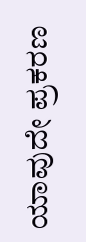ಯಾವುದೇ ಪ್ರಕರಣ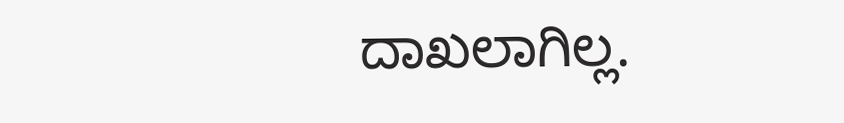ದಾಖಲಾಗಿಲ್ಲ.